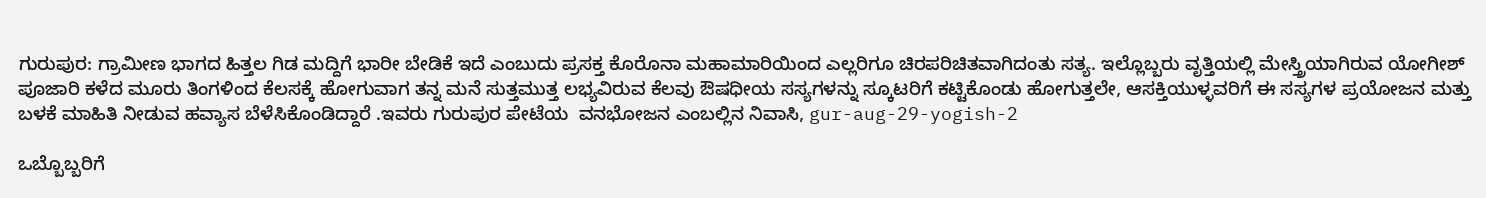ಗುರುಪುರ: ಗ್ರಾಮೀಣ ಭಾಗದ ಹಿತ್ತಲ ಗಿಡ ಮದ್ದಿಗೆ ಭಾರೀ ಬೇಡಿಕೆ ಇದೆ ಎಂಬುದು ಪ್ರಸಕ್ತ ಕೊರೊನಾ ಮಹಾಮಾರಿಯಿಂದ ಎಲ್ಲರಿಗೂ ಚಿರಪರಿಚಿತವಾಗಿದಂತು ಸತ್ಯ. ಇಲ್ಲೊಬ್ಬರು ವೃತ್ತಿಯಲ್ಲಿ ಮೇಸ್ತ್ರಿಯಾಗಿರುವ ಯೋಗೀಶ್ ಪೂಜಾರಿ ಕಳೆದ ಮೂರು ತಿಂಗಳಿಂದ ಕೆಲಸಕ್ಕೆ ಹೋಗುವಾಗ ತನ್ನ ಮನೆ ಸುತ್ತಮುತ್ತ ಲಭ್ಯವಿರುವ ಕೆಲವು ಔಷಧೀಯ ಸಸ್ಯಗಳನ್ನು ಸ್ಕೂಟರಿಗೆ ಕಟ್ಟಿಕೊಂಡು ಹೋಗುತ್ತಲೇ, ಆಸಕ್ತಿಯುಳ್ಳವರಿಗೆ ಈ ಸಸ್ಯಗಳ ಪ್ರಯೋಜನ ಮತ್ತು ಬಳಕೆ ಮಾಹಿತಿ ನೀಡುವ ಹವ್ಯಾಸ ಬೆಳೆಸಿಕೊಂಡಿದ್ದಾರೆ .ಇವರು ಗುರುಪುರ ಪೇಟೆಯ  ವನಭೋಜನ ಎಂಬಲ್ಲಿನ ನಿವಾಸಿ, gur-aug-29-yogish-2

ಒಬ್ಬೊಬ್ಬರಿಗೆ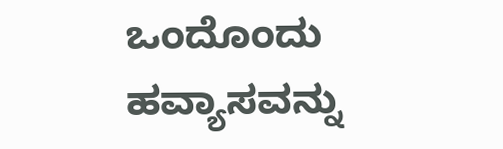ಒಂದೊಂದು ಹವ್ಯಾಸವನ್ನು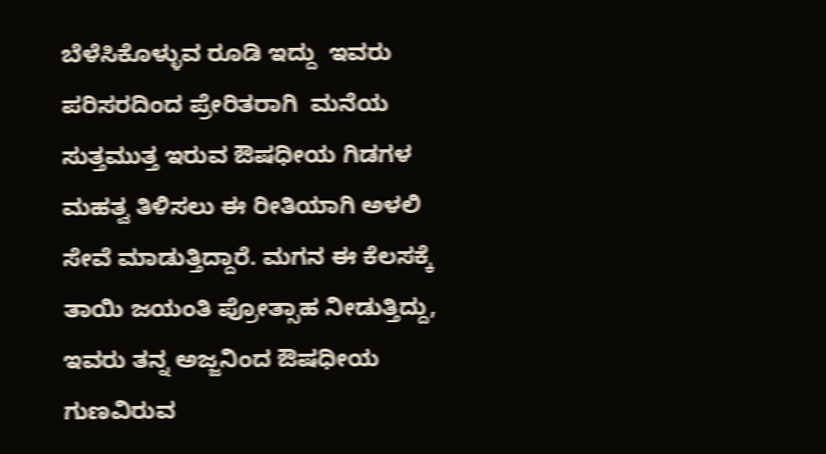ಬೆಳೆಸಿಕೊಳ್ಳುವ ರೂಡಿ ಇದ್ದು  ಇವರು  ಪರಿಸರದಿಂದ ಪ್ರೇರಿತರಾಗಿ  ಮನೆಯ ಸುತ್ತಮುತ್ತ ಇರುವ ಔಷಧೀಯ ಗಿಡಗಳ ಮಹತ್ವ ತಿಳಿಸಲು ಈ ರೀತಿಯಾಗಿ ಅಳಲಿ ಸೇವೆ ಮಾಡುತ್ತಿದ್ದಾರೆ. ಮಗನ ಈ ಕೆಲಸಕ್ಕೆ ತಾಯಿ ಜಯಂತಿ ಪ್ರೋತ್ಸಾಹ ನೀಡುತ್ತಿದ್ದು, ಇವರು ತನ್ನ ಅಜ್ಜನಿಂದ ಔಷಧೀಯ ಗುಣವಿರುವ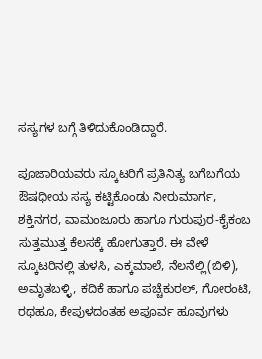ಸಸ್ಯಗಳ ಬಗ್ಗೆ ತಿಳಿದುಕೊಂಡಿದ್ದಾರೆ.

ಪೂಜಾರಿಯವರು ಸ್ಕೂಟರಿಗೆ ಪ್ರತಿನಿತ್ಯ ಬಗೆಬಗೆಯ ಔಷಧೀಯ ಸಸ್ಯ ಕಟ್ಟಿಕೊಂಡು ನೀರುಮಾರ್ಗ, ಶಕ್ತಿನಗರ, ವಾಮಂಜೂರು ಹಾಗೂ ಗುರುಪುರ-ಕೈಕಂಬ ಸುತ್ತಮುತ್ತ ಕೆಲಸಕ್ಕೆ ಹೋಗುತ್ತಾರೆ. ಈ ವೇಳೆ ಸ್ಕೂಟರಿನಲ್ಲಿ ತುಳಸಿ, ಎಕ್ಕಮಾಲೆ, ನೆಲನೆಲ್ಲಿ(ಬಿಳಿ), ಅಮೃತಬಳ್ಳಿ, ಕದಿಕೆ ಹಾಗೂ ಪಚ್ಚೆಕುರಲ್, ಗೋರಂಟಿ, ರಥಹೂ, ಕೇಪುಳದಂತಹ ಅಪೂರ್ವ ಹೂವುಗಳು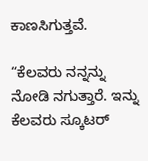ಕಾಣಸಿಗುತ್ತವೆ.

“ಕೆಲವರು ನನ್ನನ್ನು ನೋಡಿ ನಗುತ್ತಾರೆ. ಇನ್ನು ಕೆಲವರು ಸ್ಕೂಟರ್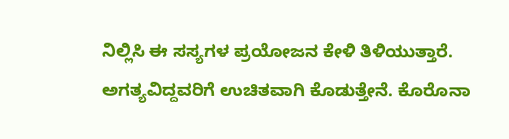ನಿಲ್ಲಿಸಿ ಈ ಸಸ್ಯಗಳ ಪ್ರಯೋಜನ ಕೇಳಿ ತಿಳಿಯುತ್ತಾರೆ. ಅಗತ್ಯವಿದ್ದವರಿಗೆ ಉಚಿತವಾಗಿ ಕೊಡುತ್ತೇನೆ. ಕೊರೊನಾ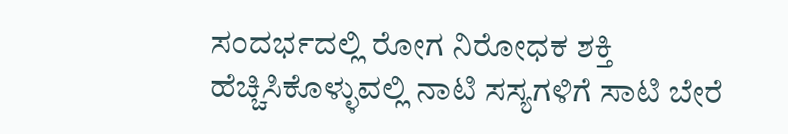ಸಂದರ್ಭದಲ್ಲಿ ರೋಗ ನಿರೋಧಕ ಶಕ್ತಿ ಹೆಚ್ಚಿಸಿಕೊಳ್ಳುವಲ್ಲಿ ನಾಟಿ ಸಸ್ಯಗಳಿಗೆ ಸಾಟಿ ಬೇರೆ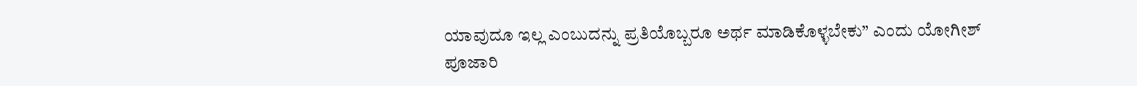ಯಾವುದೂ ಇಲ್ಲ ಎಂಬುದನ್ನು ಪ್ರತಿಯೊಬ್ಬರೂ ಅರ್ಥ ಮಾಡಿಕೊಳ್ಳಬೇಕು” ಎಂದು ಯೋಗೀಶ್ ಪೂಜಾರಿ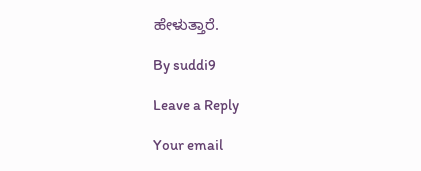ಹೇಳುತ್ತಾರೆ.

By suddi9

Leave a Reply

Your email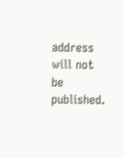address will not be published.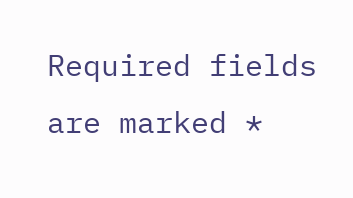Required fields are marked *